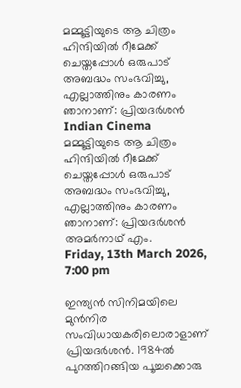മമ്മൂട്ടിയുടെ ആ ചിത്രം ഹിന്ദിയില്‍ റീമേക്ക് ചെയ്തപ്പോള്‍ ഒരുപാട് അബദ്ധം സംഭവിച്ചു, എല്ലാത്തിനും കാരണം ഞാനാണ്: പ്രിയദര്‍ശന്‍
Indian Cinema
മമ്മൂട്ടിയുടെ ആ ചിത്രം ഹിന്ദിയില്‍ റീമേക്ക് ചെയ്തപ്പോള്‍ ഒരുപാട് അബദ്ധം സംഭവിച്ചു, എല്ലാത്തിനും കാരണം ഞാനാണ്: പ്രിയദര്‍ശന്‍
അമര്‍നാഥ് എം.
Friday, 13th March 2026, 7:00 pm

ഇന്ത്യന്‍ സിനിമയിലെ മുന്‍നിര സംവിധായകരിലൊരാളാണ് പ്രിയദര്‍ശന്‍. 1984ല്‍ പുറത്തിറങ്ങിയ പൂച്ചക്കൊരു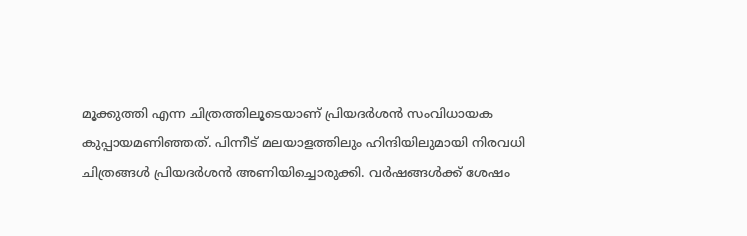മൂക്കുത്തി എന്ന ചിത്രത്തിലൂടെയാണ് പ്രിയദര്‍ശന്‍ സംവിധായക കുപ്പായമണിഞ്ഞത്. പിന്നീട് മലയാളത്തിലും ഹിന്ദിയിലുമായി നിരവധി ചിത്രങ്ങള്‍ പ്രിയദര്‍ശന്‍ അണിയിച്ചൊരുക്കി. വര്‍ഷങ്ങള്‍ക്ക് ശേഷം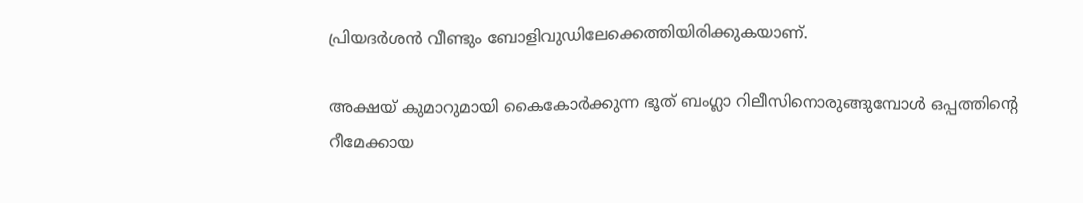പ്രിയദര്‍ശന്‍ വീണ്ടും ബോളിവുഡിലേക്കെത്തിയിരിക്കുകയാണ്.

അക്ഷയ് കുമാറുമായി കൈകോര്‍ക്കുന്ന ഭൂത് ബംഗ്ലാ റിലീസിനൊരുങ്ങുമ്പോള്‍ ഒപ്പത്തിന്റെ റീമേക്കായ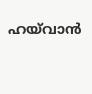ഹയ്‌വാന്‍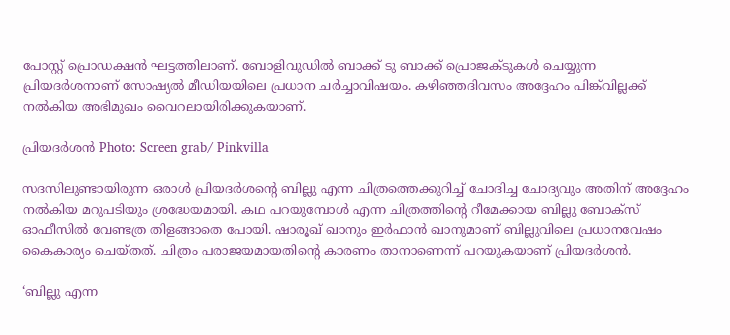പോസ്റ്റ് പ്രൊഡക്ഷന്‍ ഘട്ടത്തിലാണ്. ബോളിവുഡില്‍ ബാക്ക് ടു ബാക്ക് പ്രൊജക്ടുകള്‍ ചെയ്യുന്ന പ്രിയദര്‍ശനാണ് സോഷ്യല്‍ മീഡിയയിലെ പ്രധാന ചര്‍ച്ചാവിഷയം. കഴിഞ്ഞദിവസം അദ്ദേഹം പിങ്ക്‌വില്ലക്ക് നല്‍കിയ അഭിമുഖം വൈറലായിരിക്കുകയാണ്.

പ്രിയദര്‍ശന്‍ Photo: Screen grab/ Pinkvilla

സദസിലുണ്ടായിരുന്ന ഒരാള്‍ പ്രിയദര്‍ശന്റെ ബില്ലു എന്ന ചിത്രത്തെക്കുറിച്ച് ചോദിച്ച ചോദ്യവും അതിന് അദ്ദേഹം നല്‍കിയ മറുപടിയും ശ്രദ്ധേയമായി. കഥ പറയുമ്പോള്‍ എന്ന ചിത്രത്തിന്റെ റീമേക്കായ ബില്ലു ബോക്‌സ് ഓഫീസില്‍ വേണ്ടത്ര തിളങ്ങാതെ പോയി. ഷാരൂഖ് ഖാനും ഇര്‍ഫാന്‍ ഖാനുമാണ് ബില്ലുവിലെ പ്രധാനവേഷം കൈകാര്യം ചെയ്തത്. ചിത്രം പരാജയമായതിന്റെ കാരണം താനാണെന്ന് പറയുകയാണ് പ്രിയദര്‍ശന്‍.

‘ബില്ലു എന്ന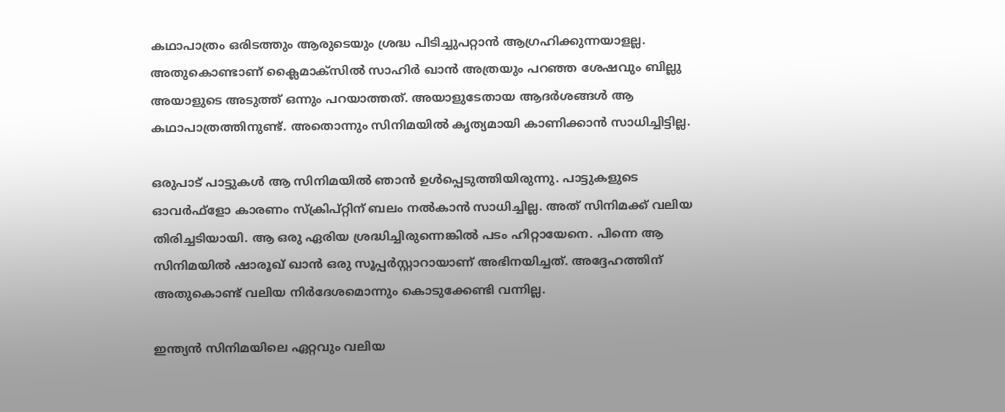കഥാപാത്രം ഒരിടത്തും ആരുടെയും ശ്രദ്ധ പിടിച്ചുപറ്റാന്‍ ആഗ്രഹിക്കുന്നയാളല്ല. അതുകൊണ്ടാണ് ക്ലൈമാക്‌സില്‍ സാഹിര്‍ ഖാന്‍ അത്രയും പറഞ്ഞ ശേഷവും ബില്ലു അയാളുടെ അടുത്ത് ഒന്നും പറയാത്തത്. അയാളുടേതായ ആദര്‍ശങ്ങള്‍ ആ കഥാപാത്രത്തിനുണ്ട്. അതൊന്നും സിനിമയില്‍ കൃത്യമായി കാണിക്കാന്‍ സാധിച്ചിട്ടില്ല.

ഒരുപാട് പാട്ടുകള്‍ ആ സിനിമയില്‍ ഞാന്‍ ഉള്‍പ്പെടുത്തിയിരുന്നു. പാട്ടുകളുടെ ഓവര്‍ഫ്‌ളോ കാരണം സ്‌ക്രിപ്റ്റിന് ബലം നല്‍കാന്‍ സാധിച്ചില്ല. അത് സിനിമക്ക് വലിയ തിരിച്ചടിയായി. ആ ഒരു ഏരിയ ശ്രദ്ധിച്ചിരുന്നെങ്കില്‍ പടം ഹിറ്റായേനെ. പിന്നെ ആ സിനിമയില്‍ ഷാരൂഖ് ഖാന്‍ ഒരു സൂപ്പര്‍സ്റ്റാറായാണ് അഭിനയിച്ചത്. അദ്ദേഹത്തിന് അതുകൊണ്ട് വലിയ നിര്‍ദേശമൊന്നും കൊടുക്കേണ്ടി വന്നില്ല.

ഇന്ത്യന്‍ സിനിമയിലെ ഏറ്റവും വലിയ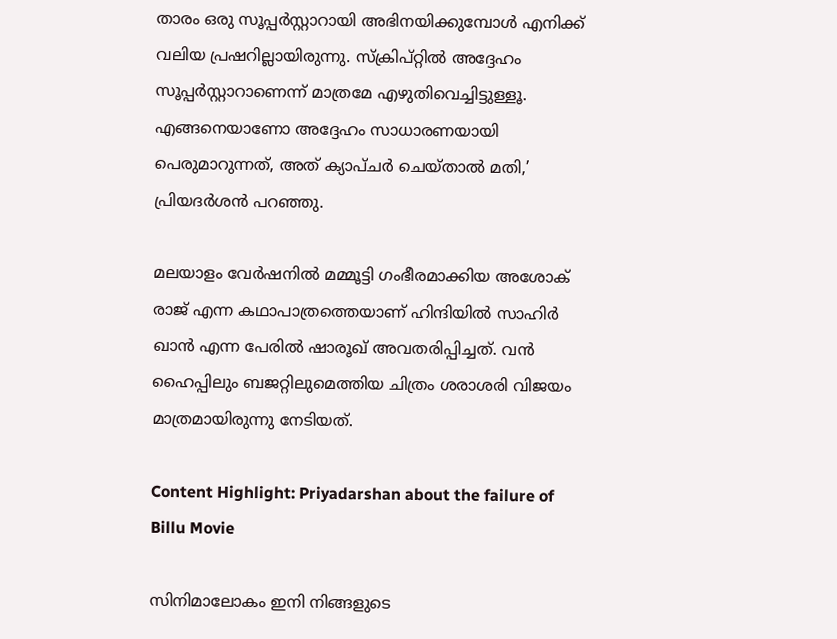താരം ഒരു സൂപ്പര്‍സ്റ്റാറായി അഭിനയിക്കുമ്പോള്‍ എനിക്ക് വലിയ പ്രഷറില്ലായിരുന്നു. സ്‌ക്രിപ്റ്റില്‍ അദ്ദേഹം സൂപ്പര്‍സ്റ്റാറാണെന്ന് മാത്രമേ എഴുതിവെച്ചിട്ടുള്ളൂ. എങ്ങനെയാണോ അദ്ദേഹം സാധാരണയായി പെരുമാറുന്നത്, അത് ക്യാപ്ചര്‍ ചെയ്താല്‍ മതി,’ പ്രിയദര്‍ശന്‍ പറഞ്ഞു.

മലയാളം വേര്‍ഷനില്‍ മമ്മൂട്ടി ഗംഭീരമാക്കിയ അശോക് രാജ് എന്ന കഥാപാത്രത്തെയാണ് ഹിന്ദിയില്‍ സാഹിര്‍ ഖാന്‍ എന്ന പേരില്‍ ഷാരൂഖ് അവതരിപ്പിച്ചത്. വന്‍ ഹൈപ്പിലും ബജറ്റിലുമെത്തിയ ചിത്രം ശരാശരി വിജയം മാത്രമായിരുന്നു നേടിയത്.

Content Highlight: Priyadarshan about the failure of Billu Movie

സിനിമാലോകം ഇനി നിങ്ങളുടെ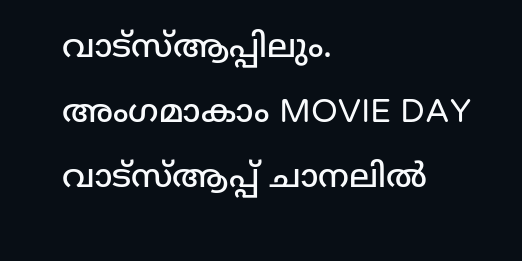വാട്സ്ആപ്പിലും. അംഗമാകാം MOVIE DAY വാട്സ്ആപ്പ് ചാനലിൽ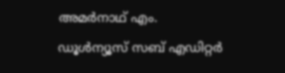അമര്‍നാഥ് എം.
ഡൂള്‍ന്യൂസ് സബ് എഡിറ്റര്‍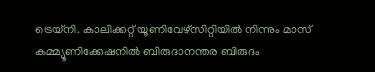ട്രെയ്‌നി. കാലിക്കറ്റ് യൂണിവേഴ്‌സിറ്റിയില്‍ നിന്നും മാസ് കമ്മ്യൂണിക്കേഷനില്‍ ബിരുദാനന്തര ബിരുദം